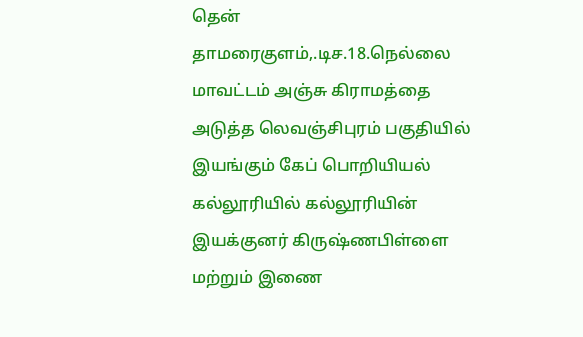தென் தாமரைகுளம்,.டிச.18.நெல்லை மாவட்டம் அஞ்சு கிராமத்தை அடுத்த லெவஞ்சிபுரம் பகுதியில் இயங்கும் கேப் பொறியியல் கல்லூரியில் கல்லூரியின் இயக்குனர் கிருஷ்ணபிள்ளை மற்றும் இணை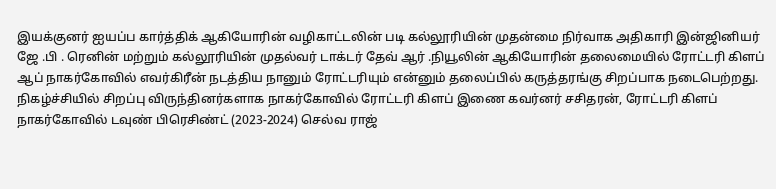இயக்குனர் ஐயப்ப கார்த்திக் ஆகியோரின் வழிகாட்டலின் படி கல்லூரியின் முதன்மை நிர்வாக அதிகாரி இன்ஜினியர் ஜே .பி . ரெனின் மற்றும் கல்லூரியின் முதல்வர் டாக்டர் தேவ் ஆர் .நியூலின் ஆகியோரின் தலைமையில் ரோட்டரி கிளப் ஆப் நாகர்கோவில் எவர்கிரீன் நடத்திய நானும் ரோட்டரியும் என்னும் தலைப்பில் கருத்தரங்கு சிறப்பாக நடைபெற்றது. நிகழ்ச்சியில் சிறப்பு விருந்தினர்களாக நாகர்கோவில் ரோட்டரி கிளப் இணை கவர்னர் சசிதரன், ரோட்டரி கிளப் நாகர்கோவில் டவுண் பிரெசிண்ட் (2023-2024) செல்வ ராஜ்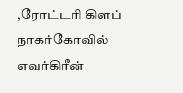,ரோட்டரி கிளப் நாகர்கோவில் எவர்கிரீன்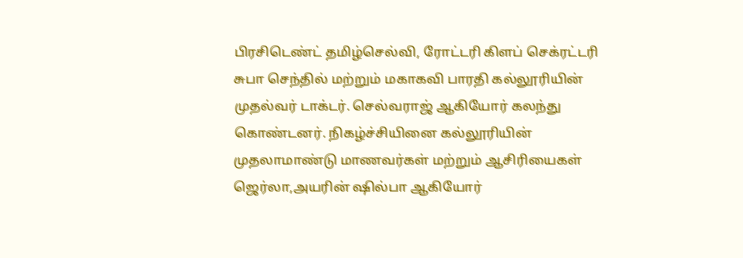பிரசிடெண்ட் தமிழ்செல்வி, ரோட்டரி கிளப் செக்ரட்டரி சுபா செந்தில் மற்றும் மகாகவி பாரதி கல்லூரியின் முதல்வர் டாக்டர். செல்வராஜ் ஆகியோர் கலந்து கொண்டனர். நிகழ்ச்சியினை கல்லூரியின் முதலாமாண்டு மாணவர்கள் மற்றும் ஆசிரியைகள் ஜெர்லா,அயரின் ஷில்பா ஆகியோர்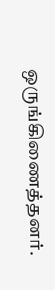ஒருங்கிணைத்தனர்.